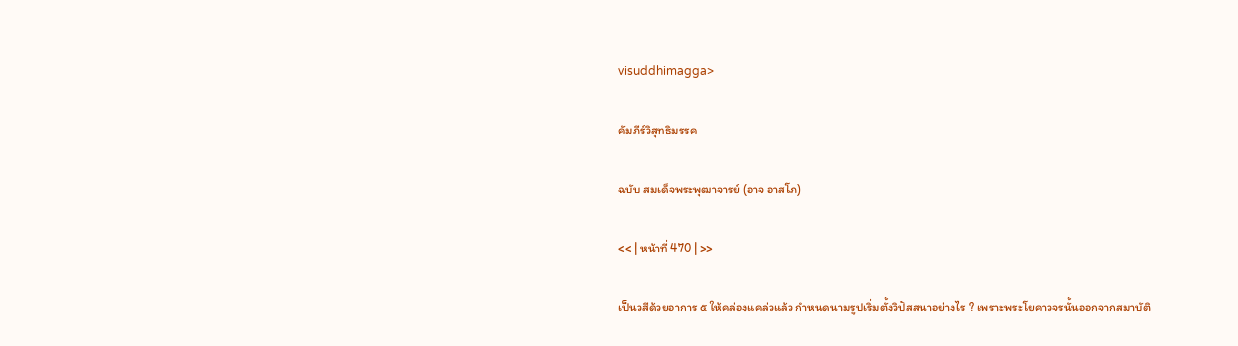visuddhimagga>

คัมภีร์วิสุทธิมรรค

ฉบับ สมเด็จพระพุฒาจารย์ (อาจ อาสโภ)

<< | หน้าที่ 470 | >>

เป็นวสีด้วยอาการ ๕ ให้คล่องแคล่วแล้ว กำหนดนามรูปเริ่มตั้งวิปัสสนาอย่างไร ? เพราะพระโยคาวจรนั้นออกจากสมาบัติ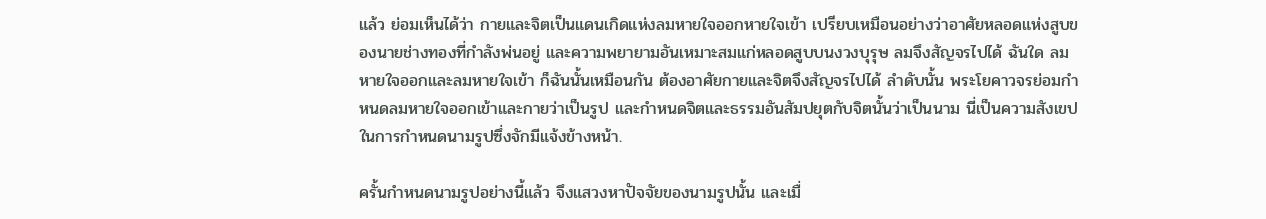แล้ว ย่อมเห็นได้ว่า กายและจิตเป็นแดนเกิดแห่งลมหายใจออกหายใจเข้า เปรียบเหมือนอย่างว่าอาศัยหลอดแห่งสูบของนายช่างทองที่กำลังพ่นอยู่ และความพยายามอันเหมาะสมแก่หลอดสูบบนงวงบุรุษ ลมจึงสัญจรไปได้ ฉันใด ลมหายใจออกและลมหายใจเข้า ก็ฉันนั้นเหมือนกัน ต้องอาศัยกายและจิตจึงสัญจรไปได้ ลำดับนั้น พระโยคาวจรย่อมกำหนดลมหายใจออกเข้าและกายว่าเป็นรูป และกำหนดจิตและธรรมอันสัมปยุตกับจิตนั้นว่าเป็นนาม นี่เป็นความสังเขปในการกำหนดนามรูปซึ่งจักมีแจ้งข้างหน้า.

ครั้นกำหนดนามรูปอย่างนี้แล้ว จึงแสวงหาปัจจัยของนามรูปนั้น และเมื่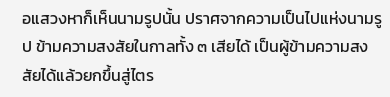อแสวงหาก็เห็นนามรูปนั้น ปราศจากความเป็นไปแห่งนามรูป ข้ามความสงสัยในกาลทั้ง ๓ เสียได้ เป็นผู้ข้ามความสงสัยได้แล้วยกขึ้นสู่ไตร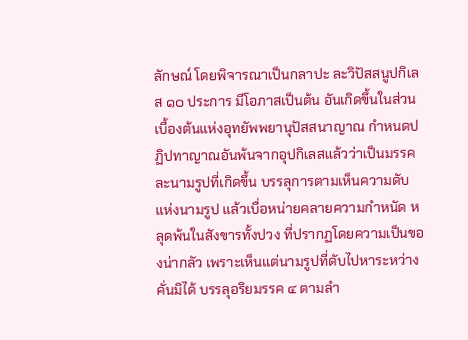ลักษณ์ โดยพิจารณาเป็นกลาปะ ละวิปัสสนูปกิเลส ๑๐ ประการ มีโอภาสเป็นต้น อันเกิดขึ้นในส่วนเบื้องต้นแห่งอุทยัพพยานุปัสสนาญาณ กำหนดปฏิปทาญาณอันพ้นจากอุปกิเลสแล้วว่าเป็นมรรค ละนามรูปที่เกิดขึ้น บรรลุการตามเห็นความดับแห่งนามรูป แล้วเบื่อหน่ายคลายความกำหนัด หลุดพ้นในสังขารทั้งปวง ที่ปรากฏโดยความเป็นของน่ากลัว เพราะเห็นแต่นามรูปที่ดับไปหาระหว่างคั่นมิได้ บรรลุอริยมรรค ๔ ตามลำ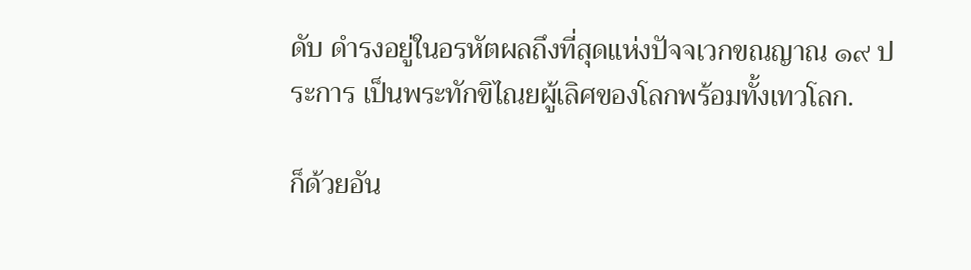ดับ ดำรงอยู่ในอรหัตผลถึงที่สุดแห่งปัจจเวกขณญาณ ๑๙ ประการ เป็นพระทักขิไณยผู้เลิศของโลกพร้อมทั้งเทวโลก.

ก็ด้วยอัน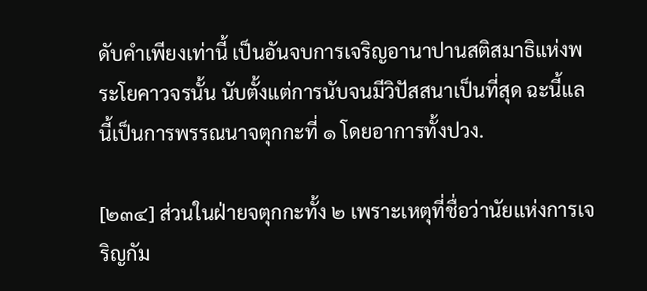ดับคำเพียงเท่านี้ เป็นอันจบการเจริญอานาปานสติสมาธิแห่งพระโยคาวจรนั้น นับตั้งแต่การนับจนมีวิปัสสนาเป็นที่สุด ฉะนี้แล นี้เป็นการพรรณนาจตุกกะที่ ๑ โดยอาการทั้งปวง.

[๒๓๔] ส่วนในฝ่ายจตุกกะทั้ง ๒ เพราะเหตุที่ชื่อว่านัยแห่งการเจริญกัม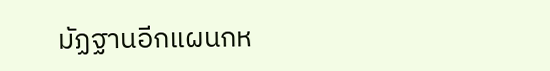มัฏฐานอีกแผนกห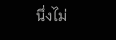นึ่งไม่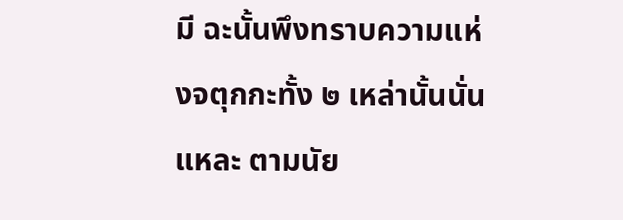มี ฉะนั้นพึงทราบความแห่งจตุกกะทั้ง ๒ เหล่านั้นนั่นแหละ ตามนัย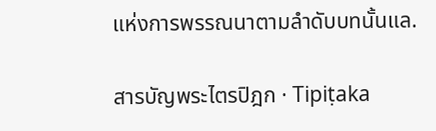แห่งการพรรณนาตามลำดับบทนั้นแล.

สารบัญพระไตรปิฎก · Tipiṭaka